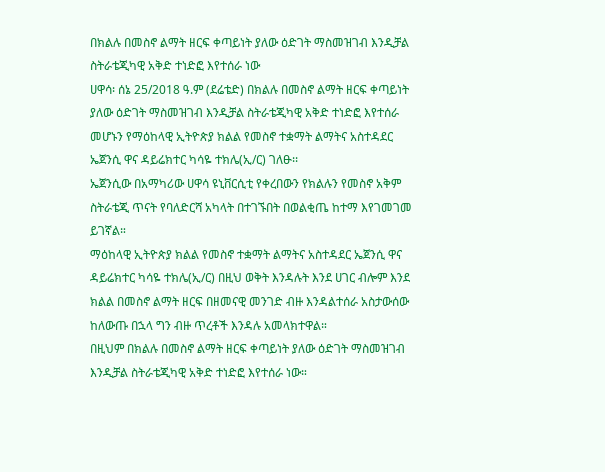በክልሉ በመስኖ ልማት ዘርፍ ቀጣይነት ያለው ዕድገት ማስመዝገብ እንዲቻል ስትራቴጂካዊ አቅድ ተነድፎ እየተሰራ ነው
ሀዋሳ፡ ሰኔ 25/2018 ዓ.ም (ደሬቴድ) በክልሉ በመስኖ ልማት ዘርፍ ቀጣይነት ያለው ዕድገት ማስመዝገብ እንዲቻል ስትራቴጂካዊ አቅድ ተነድፎ እየተሰራ መሆኑን የማዕከላዊ ኢትዮጵያ ክልል የመስኖ ተቋማት ልማትና አስተዳደር ኤጀንሲ ዋና ዳይሬክተር ካሳዬ ተክሌ(ኢ/ር) ገለፁ፡፡
ኤጀንሲው በአማካሪው ሀዋሳ ዩኒቨርሲቲ የቀረበውን የክልሉን የመስኖ አቅም ስትራቴጂ ጥናት የባለድርሻ አካላት በተገኙበት በወልቂጤ ከተማ እየገመገመ ይገኛል።
ማዕከላዊ ኢትዮጵያ ክልል የመስኖ ተቋማት ልማትና አስተዳደር ኤጀንሲ ዋና ዳይሬክተር ካሳዬ ተክሌ(ኢ/ር) በዚህ ወቅት እንዳሉት እንደ ሀገር ብሎም እንደ ክልል በመስኖ ልማት ዘርፍ በዘመናዊ መንገድ ብዙ እንዳልተሰራ አስታውሰው ከለውጡ በኋላ ግን ብዙ ጥረቶች እንዳሉ አመላክተዋል።
በዚህም በክልሉ በመስኖ ልማት ዘርፍ ቀጣይነት ያለው ዕድገት ማስመዝገብ እንዲቻል ስትራቴጂካዊ አቅድ ተነድፎ እየተሰራ ነው።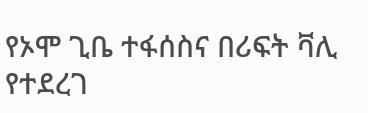የኦሞ ጊቤ ተፋሰስና በሪፍት ቫሊ የተደረገ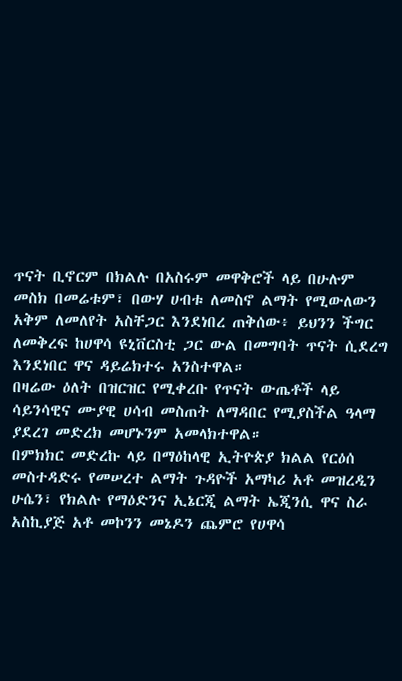ጥናት ቢኖርም በክልሉ በአስሩም መዋቅሮች ላይ በሁሉም መስክ በመሬቱም፣ በውሃ ሀብቱ ለመስኖ ልማት የሚውለውን አቅም ለመለየት አስቸጋር እንደነበረ ጠቅሰው፥ ይህንን ችግር ለመቅረፍ ከሀዋሳ ዩኒቨርስቲ ጋር ውል በመግባት ጥናት ሲደረግ እንደነበር ዋና ዳይሬክተሩ አንስተዋል።
በዛሬው ዕለት በዝርዝር የሚቀረቡ የጥናት ውጤቶች ላይ ሳይንሳዊና ሙያዊ ሀሳብ መስጠት ለማዳበር የሚያስችል ዓላማ ያደረገ መድረክ መሆኑንም አመላክተዋል።
በምክክር መድረኩ ላይ በማዕከላዊ ኢትዮጵያ ክልል የርዕሰ መስተዳድሩ የመሠረተ ልማት ጉዳዮች አማካሪ አቶ መዝረዲን ሁሴን፣ የክልሉ የማዕድንና ኢኔርጂ ልማት ኤጂንሲ ዋና ስራ አስኪያጅ አቶ መኮንን መኔዶን ጨምሮ የሀዋሳ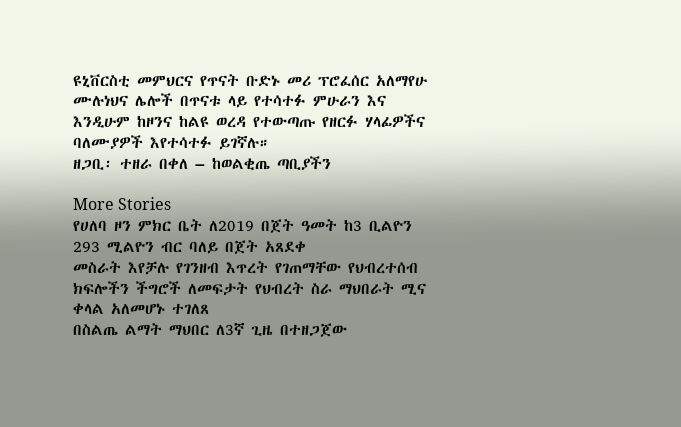ዩኒቨርስቲ መምህርና የጥናት ቡድኑ መሪ ፕሮፈሰር አለማየሁ ሙሉነህና ሌሎች በጥናቱ ላይ የተሳተፉ ምሁራን እና እንዲሁም ከዞንና ከልዩ ወረዳ የተውጣጡ የዘርፉ ሃላፊዎችና ባለሙያዎች እየተሳተፉ ይገኛሉ።
ዘጋቢ፡ ተዘራ በቀለ – ከወልቂጤ ጣቢያችን

More Stories
የሀለባ ዞን ምክር ቤት ለ2019 በጀት ዓመት ከ3 ቢልዮን 293 ሚልዮን ብር ባለይ በጀት አጸደቀ
መስራት እየቻሉ የገንዘብ እጥረት የገጠማቸው የህብረተሰብ ክፍሎችን ችግሮች ለመፍታት የህብረት ስራ ማህበራት ሚና ቀላል አለመሆኑ ተገለጸ
በስልጤ ልማት ማህበር ለ3ኛ ጊዜ በተዘጋጀው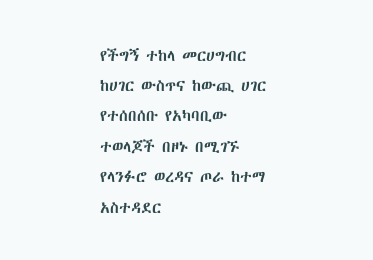የችግኝ ተከላ መርሀግብር ከሀገር ውስጥና ከውጪ ሀገር የተሰበሰቡ የአካባቢው ተወላጆች በዞኑ በሚገኙ የላንፉሮ ወረዳና ጦራ ከተማ አስተዳደር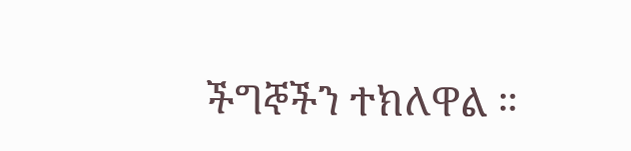ችግኞችን ተክለዋል ።